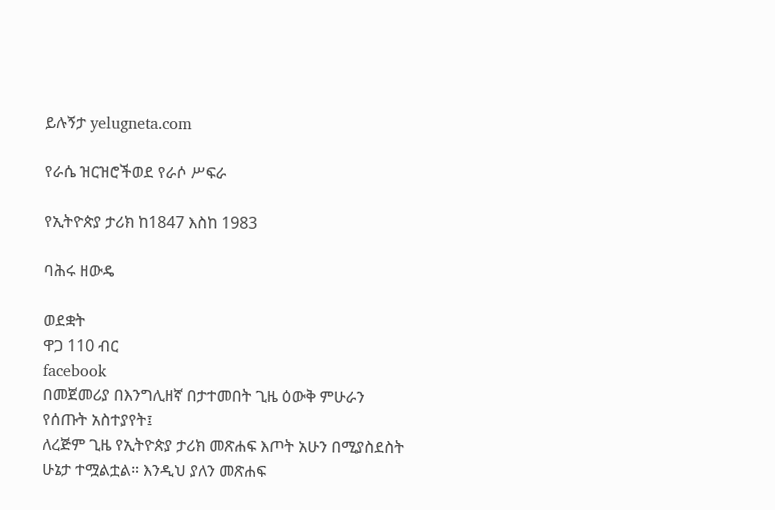ይሉኝታ yelugneta.com

የራሴ ዝርዝሮችወደ የራሶ ሥፍራ

የኢትዮጵያ ታሪክ ከ1847 እስከ 1983

ባሕሩ ዘውዴ

ወደቋት
ዋጋ 110 ብር
facebook
በመጀመሪያ በእንግሊዘኛ በታተመበት ጊዜ ዕውቅ ምሁራን የሰጡት አስተያየት፤
ለረጅም ጊዜ የኢትዮጵያ ታሪክ መጽሐፍ እጦት አሁን በሚያስደስት ሁኔታ ተሟልቷል። እንዲህ ያለን መጽሐፍ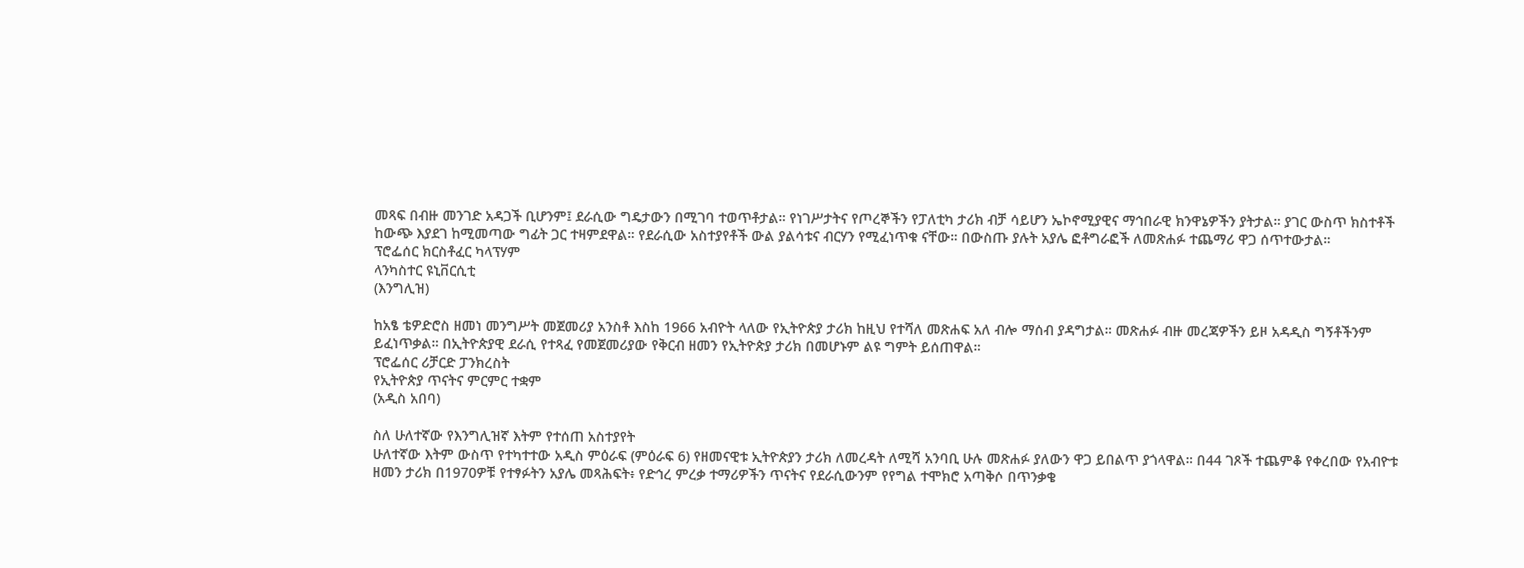መጻፍ በብዙ መንገድ አዳጋች ቢሆንም፤ ደራሲው ግዴታውን በሚገባ ተወጥቶታል። የነገሥታትና የጦረኞችን የፓለቲካ ታሪክ ብቻ ሳይሆን ኤኮኖሚያዊና ማኅበራዊ ክንዋኔዎችን ያትታል። ያገር ውስጥ ክስተቶች ከውጭ እያደገ ከሚመጣው ግፊት ጋር ተዛምደዋል። የደራሲው አስተያየቶች ውል ያልሳቱና ብርሃን የሚፈነጥቁ ናቸው። በውስጡ ያሉት አያሌ ፎቶግራፎች ለመጽሐፉ ተጨማሪ ዋጋ ሰጥተውታል።
ፕሮፌሰር ክርስቶፈር ካላፕሃም
ላንካስተር ዩኒቨርሲቲ
(እንግሊዝ)

ከአፄ ቴዎድሮስ ዘመነ መንግሥት መጀመሪያ አንስቶ እስከ 1966 አብዮት ላለው የኢትዮጵያ ታሪክ ከዚህ የተሻለ መጽሐፍ አለ ብሎ ማሰብ ያዳግታል። መጽሐፉ ብዙ መረጃዎችን ይዞ አዳዲስ ግኝቶችንም ይፈነጥቃል። በኢትዮጵያዊ ደራሲ የተጻፈ የመጀመሪያው የቅርብ ዘመን የኢትዮጵያ ታሪክ በመሆኑም ልዩ ግምት ይሰጠዋል።
ፕሮፌሰር ሪቻርድ ፓንክረስት
የኢትዮጵያ ጥናትና ምርምር ተቋም
(አዲስ አበባ)

ስለ ሁለተኛው የእንግሊዝኛ እትም የተሰጠ አስተያየት
ሁለተኛው እትም ውስጥ የተካተተው አዲስ ምዕራፍ (ምዕራፍ 6) የዘመናዊቱ ኢትዮጵያን ታሪክ ለመረዳት ለሚሻ አንባቢ ሁሉ መጽሐፉ ያለውን ዋጋ ይበልጥ ያጎላዋል። በ44 ገጾች ተጨምቆ የቀረበው የአብዮቱ ዘመን ታሪክ በ1970ዎቹ የተፃፉትን አያሌ መጻሕፍት፥ የድኅረ ምረቃ ተማሪዎችን ጥናትና የደራሲውንም የየግል ተሞክሮ አጣቅሶ በጥንቃቄ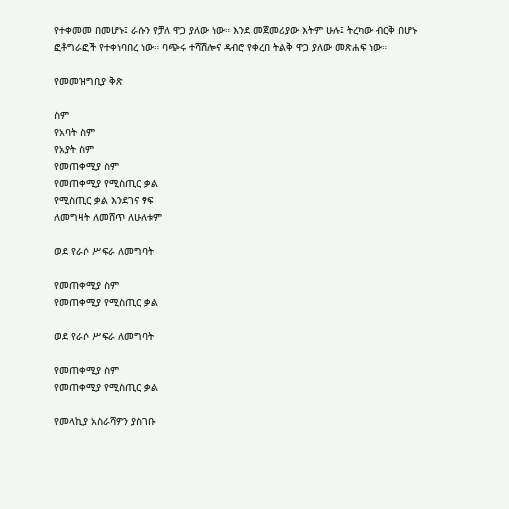የተቀመመ በመሆኑ፤ ራሱን የቻለ ዋጋ ያለው ነው። እንደ መጀመሪያው እትም ሁሉ፤ ትረካው ብርቅ በሆኑ ፎቶግራፎች የተቀነባበረ ነው። ባጭሩ ተሻሽሎና ዳብሮ የቀረበ ትልቅ ዋጋ ያለው መጽሐፍ ነው።

የመመዝግቢያ ቅጽ

ስም
የአባት ስም
የአያት ስም
የመጠቀሚያ ስም
የመጠቀሚያ የሚስጢር ቃል
የሚስጢር ቃል እንደገና ፃፍ
ለመግዛት ለመሸጥ ለሁለቱም

ወደ የራሶ ሥፍራ ለመግባት

የመጠቀሚያ ስም
የመጠቀሚያ የሚስጢር ቃል

ወደ የራሶ ሥፍራ ለመግባት

የመጠቀሚያ ስም
የመጠቀሚያ የሚስጢር ቃል

የመላኪያ አስራሻዎን ያስገቡ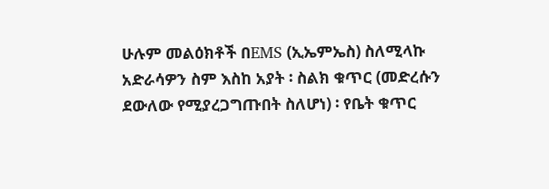ሁሉም መልዕክቶች በEMS (ኢኤምኤስ) ስለሚላኩ አድራሳዎን ስም እስከ አያት ፡ ስልክ ቁጥር (መድረሱን ደውለው የሚያረጋግጡበት ስለሆነ) ፡ የቤት ቁጥር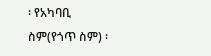፡ የአካባቢ ስም(የጎጥ ስም) ፡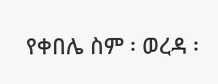የቀበሌ ስም ፡ ወረዳ ፡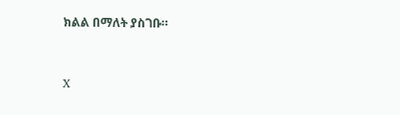ክልል በማለት ያስገቡ።


X